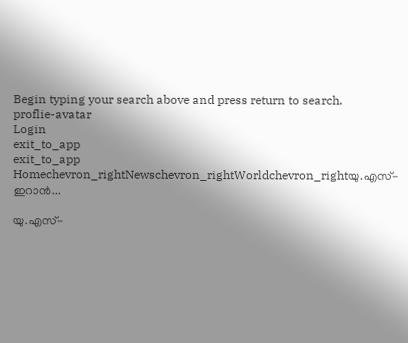Begin typing your search above and press return to search.
proflie-avatar
Login
exit_to_app
exit_to_app
Homechevron_rightNewschevron_rightWorldchevron_rightയു.എസ്-ഇറാൻ...

യു.എസ്-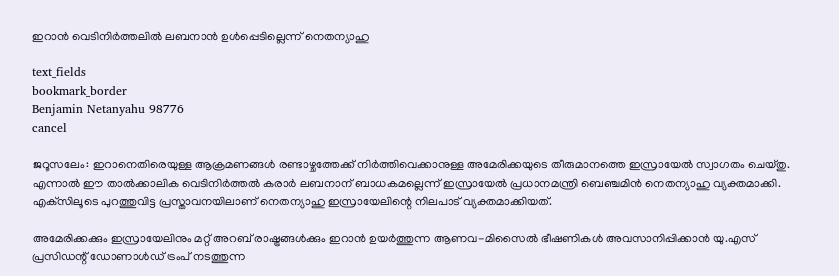ഇറാൻ വെടിനിർത്തലിൽ ലബനാൻ ഉൾപ്പെടില്ലെന്ന് നെതന്യാഹു

text_fields
bookmark_border
Benjamin Netanyahu 98776
cancel

ജറൂസലേം: ഇറാനെതിരെയുള്ള ആക്രമണങ്ങൾ രണ്ടാഴ്ചത്തേക്ക് നിർത്തിവെക്കാനുള്ള അമേരിക്കയുടെ തീരുമാനത്തെ ഇസ്രായേൽ സ്വാഗതം ചെയ്തു. എന്നാൽ ഈ താൽക്കാലിക വെടിനിർത്തൽ കരാർ ലബനാന് ബാധകമല്ലെന്ന് ഇസ്രായേൽ പ്രധാനമന്ത്രി ബെഞ്ചമിൻ നെതന്യാഹു വ്യക്തമാക്കി. എക്‌സിലൂടെ പുറത്തുവിട്ട പ്രസ്താവനയിലാണ് നെതന്യാഹു ഇസ്രായേലിന്റെ നിലപാട് വ്യക്തമാക്കിയത്.

അമേരിക്കക്കും ഇസ്രായേലിനും മറ്റ് അറബ് രാഷ്ട്രങ്ങൾക്കും ഇറാൻ ഉയർത്തുന്ന ആണവ-മിസൈൽ ഭീഷണികൾ അവസാനിപ്പിക്കാൻ യു.എസ് പ്രസിഡന്റ് ഡോണാൾഡ് ട്രംപ് നടത്തുന്ന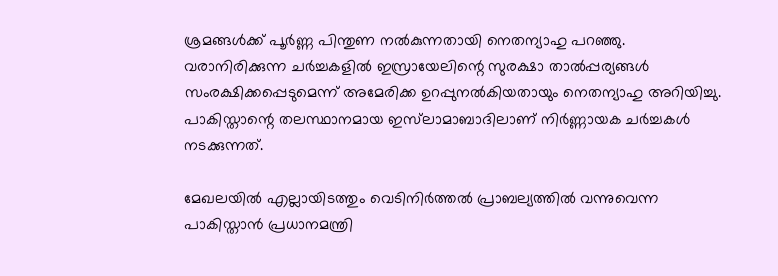ശ്രമങ്ങൾക്ക് പൂർണ്ണ പിന്തുണ നൽകുന്നതായി നെതന്യാഹു പറഞ്ഞു. വരാനിരിക്കുന്ന ചർച്ചകളിൽ ഇസ്രായേലിന്റെ സുരക്ഷാ താൽപ്പര്യങ്ങൾ സംരക്ഷിക്കപ്പെടുമെന്ന് അമേരിക്ക ഉറപ്പുനൽകിയതായും നെതന്യാഹു അറിയിച്ചു. പാകിസ്താന്റെ തലസ്ഥാനമായ ഇസ്‌ലാമാബാദിലാണ് നിർണ്ണായക ചർച്ചകൾ നടക്കുന്നത്.

മേഖലയിൽ എല്ലായിടത്തും വെടിനിർത്തൽ പ്രാബല്യത്തിൽ വന്നുവെന്ന പാകിസ്താൻ പ്രധാനമന്ത്രി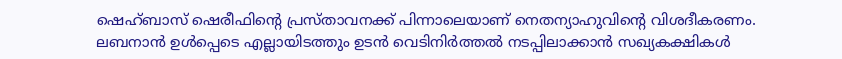ഷെഹ്ബാസ് ഷെരീഫിന്റെ പ്രസ്താവനക്ക് പിന്നാലെയാണ് നെതന്യാഹുവിന്റെ വിശദീകരണം. ലബനാൻ ഉൾപ്പെടെ എല്ലായിടത്തും ഉടൻ വെടിനിർത്തൽ നടപ്പിലാക്കാൻ സഖ്യകക്ഷികൾ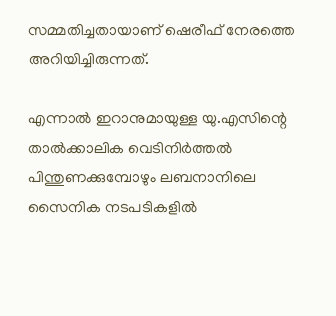സമ്മതിച്ചതായാണ് ഷെരീഫ് നേരത്തെ അറിയിച്ചിരുന്നത്.

എന്നാൽ ഇറാനുമായുള്ള യു.എസിന്റെ താൽക്കാലിക വെടിനിർത്തൽ പിന്തുണക്കുമ്പോഴും ലബനാനിലെ സൈനിക നടപടികളിൽ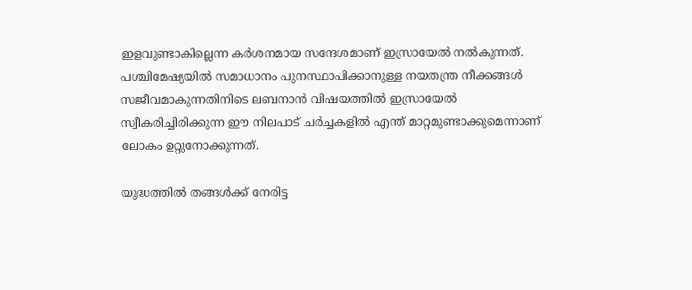ഇളവുണ്ടാകില്ലെന്ന കർശനമായ സന്ദേശമാണ് ഇസ്രായേൽ നൽകുന്നത്. പശ്ചിമേഷ്യയിൽ സമാധാനം പുനസ്ഥാപിക്കാനുള്ള നയതന്ത്ര നീക്കങ്ങൾ സജീവമാകുന്നതിനിടെ ലബനാൻ വിഷയത്തിൽ ഇസ്രായേൽ സ്വീകരിച്ചിരിക്കുന്ന ഈ നിലപാട് ചർച്ചകളിൽ എന്ത് മാറ്റമുണ്ടാക്കുമെന്നാണ് ലോകം ഉറ്റുനോക്കുന്നത്.

യുദ്ധത്തിൽ തങ്ങൾക്ക് നേരിട്ട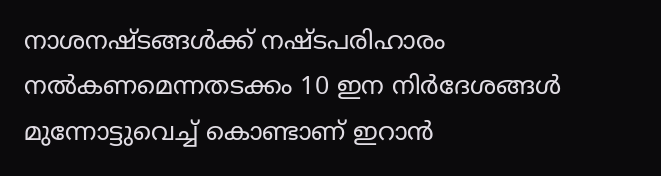നാശനഷ്ടങ്ങൾക്ക് നഷ്ടപരിഹാരം നൽകണമെന്നതടക്കം 10 ഇന നിർദേശങ്ങൾ മുന്നോട്ടുവെച്ച് കൊണ്ടാണ് ഇറാൻ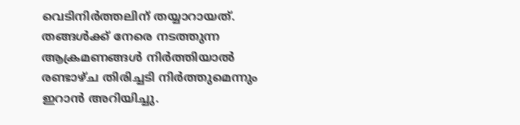വെടിനിർത്തലിന് തയ്യാറായത്. തങ്ങൾക്ക് നേരെ നടത്തുന്ന ആക്രമണങ്ങൾ നിർത്തിയാൽ രണ്ടാഴ്ച തിരിച്ചടി നിർത്തുമെന്നും ഇറാൻ അറിയിച്ചു.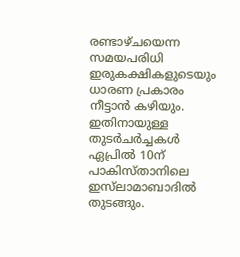രണ്ടാഴ്ചയെന്ന സമയപരിധി ഇരുകക്ഷികളുടെയും ധാരണ പ്രകാരം നീട്ടാൻ കഴിയും. ഇതിനായുള്ള തുടർചർച്ചകൾ ഏപ്രിൽ 10ന് പാകിസ്താനിലെ ഇസ്‍ലാമാബാദിൽ തുടങ്ങും.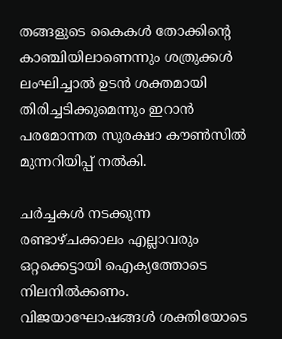തങ്ങളുടെ കൈകൾ തോക്കിന്റെ കാഞ്ചിയിലാണെന്നും ശത്രുക്കൾ ലംഘിച്ചാൽ ഉടൻ ശക്തമായി തിരിച്ചടിക്കുമെന്നും ഇറാൻ പരമോന്നത സുരക്ഷാ കൗൺസിൽ മുന്നറിയിപ്പ് നൽകി.

ചർച്ചകൾ നടക്കുന്ന രണ്ടാഴ്ചക്കാലം എല്ലാവരും ഒറ്റക്കെട്ടായി ഐക്യത്തോടെ നിലനിൽക്കണം. വിജയാഘോഷങ്ങൾ ശക്തിയോടെ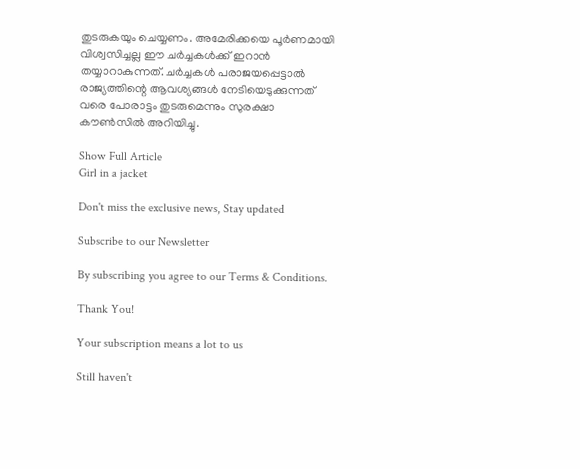തുടരുകയും ചെയ്യണം. അമേരിക്കയെ പൂർണമായി വിശ്വസിച്ചല്ല ഈ ചർച്ചകൾക്ക് ഇറാൻ തയ്യാറാകുന്നത്. ചർച്ചകൾ പരാജയപ്പെട്ടാൽ രാജ്യത്തിന്റെ ആവശ്യങ്ങൾ നേടിയെടുക്കുന്നത് വരെ പോരാട്ടം തുടരുമെന്നും സുരക്ഷാ കൗൺസിൽ അറിയിച്ചു.

Show Full Article
Girl in a jacket

Don't miss the exclusive news, Stay updated

Subscribe to our Newsletter

By subscribing you agree to our Terms & Conditions.

Thank You!

Your subscription means a lot to us

Still haven't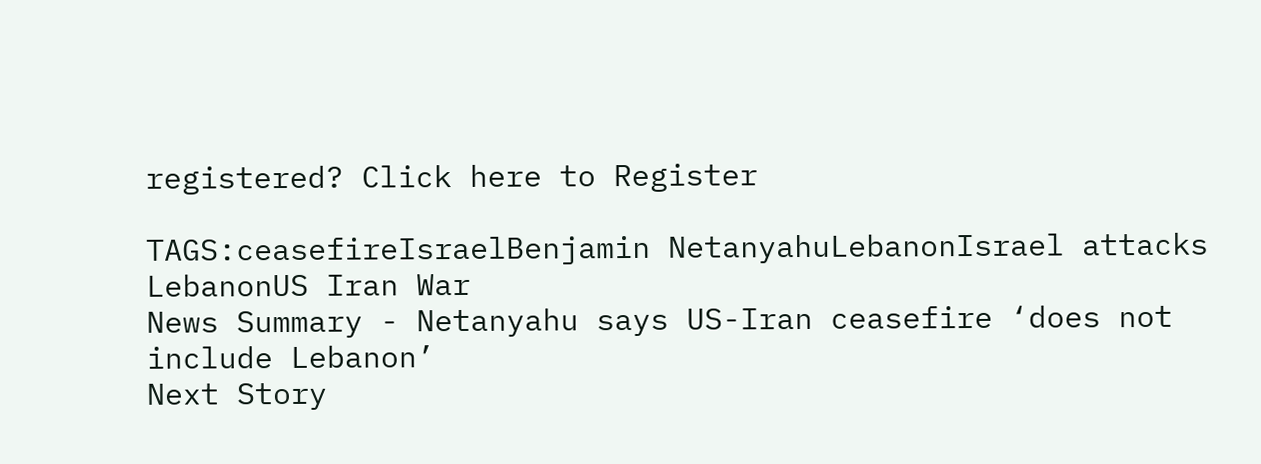registered? Click here to Register

TAGS:ceasefireIsraelBenjamin NetanyahuLebanonIsrael attacks LebanonUS Iran War
News Summary - Netanyahu says US-Iran ceasefire ‘does not include Lebanon’
Next Story